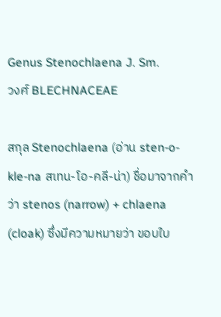Genus Stenochlaena J. Sm.
วงศ์ BLECHNACEAE

สกุล Stenochlaena (อ่าน sten-o-kle-na สเทน-โอ-คลี-น่า) ชื่อมาจากคำว่า stenos (narrow) + chlaena (cloak) ซึ่งมีความหมายว่า ขอบใบ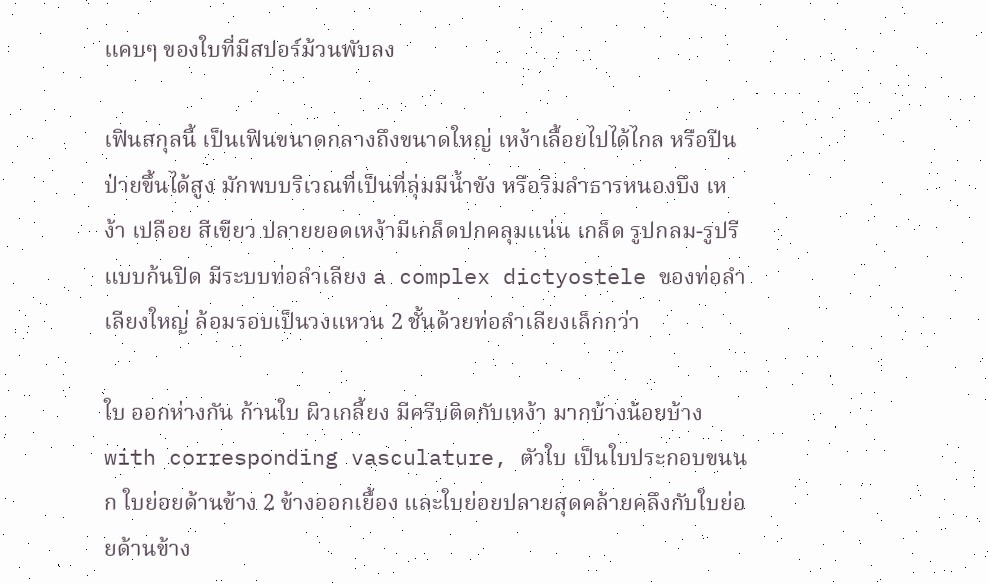แคบๆ ของใบที่มีสปอร์ม้วนพับลง

เฟินสกุลนี้ เป็นเฟินขนาดกลางถึงขนาดใหญ่ เหง้าเลื้อยไปได้ไกล หรือปีนป่ายขึ้นได้สูง มักพบบริเวณที่เป็นที่ลุ่มมีน้ำขัง หรือริมลำธารหนองบึง เหง้า เปลือย สีเขียว ปลายยอดเหง้ามีเกล็ดปกคลุมแน่น เกล็ด รูปกลม-รูปรี แบบก้นปิด มีระบบท่อลำเลียง a complex dictyostele ของท่อลำเลียงใหญ่ ล้อมรอบเป็นวงแหวน 2 ชั้นด้วยท่อลำเลียงเล็กกว่า

ใบ ออกห่างกัน ก้านใบ ผิวเกลี้ยง มีครีบติดกับเหง้า มากบ้างน้อยบ้าง with corresponding vasculature, ตัวใบ เป็นใบประกอบขนนก ใบย่อยด้านข้าง 2 ข้างออกเยื้อง และใบย่อยปลายสุดคล้ายคลึงกับใบย่อยด้านข้าง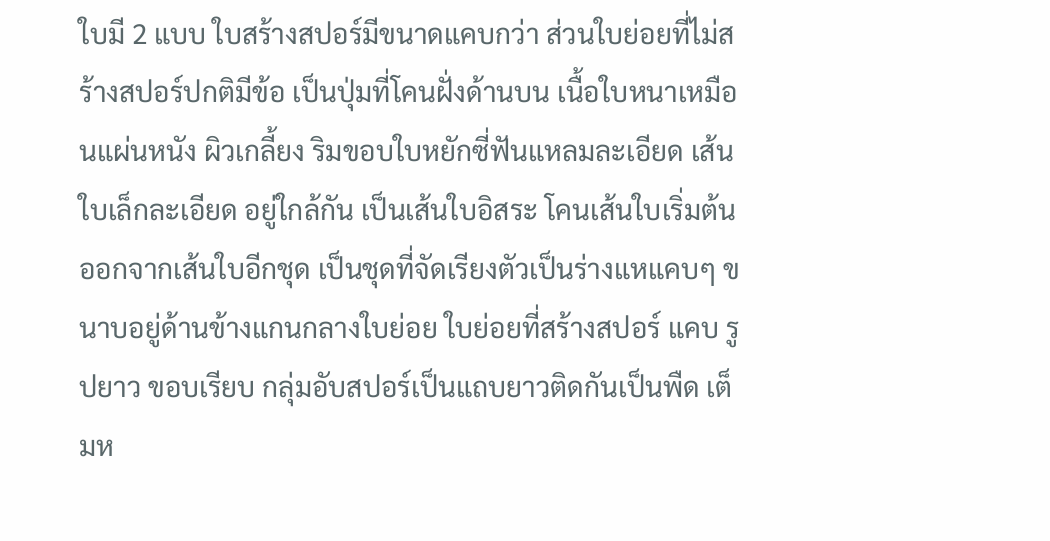ใบมี 2 แบบ ใบสร้างสปอร์มีขนาดแคบกว่า ส่วนใบย่อยที่ไม่สร้างสปอร์ปกติมีข้อ เป็นปุ่มที่โคนฝั่งด้านบน เนื้อใบหนาเหมือนแผ่นหนัง ผิวเกลี้ยง ริมขอบใบหยักซี่ฟันแหลมละเอียด เส้นใบเล็กละเอียด อยู่ใกล้กัน เป็นเส้นใบอิสระ โคนเส้นใบเริ่มต้นออกจากเส้นใบอีกชุด เป็นชุดที่จัดเรียงตัวเป็นร่างแหแคบๆ ขนาบอยู่ด้านข้างแกนกลางใบย่อย ใบย่อยที่สร้างสปอร์ แคบ รูปยาว ขอบเรียบ กลุ่มอับสปอร์เป็นแถบยาวติดกันเป็นพืด เต็มห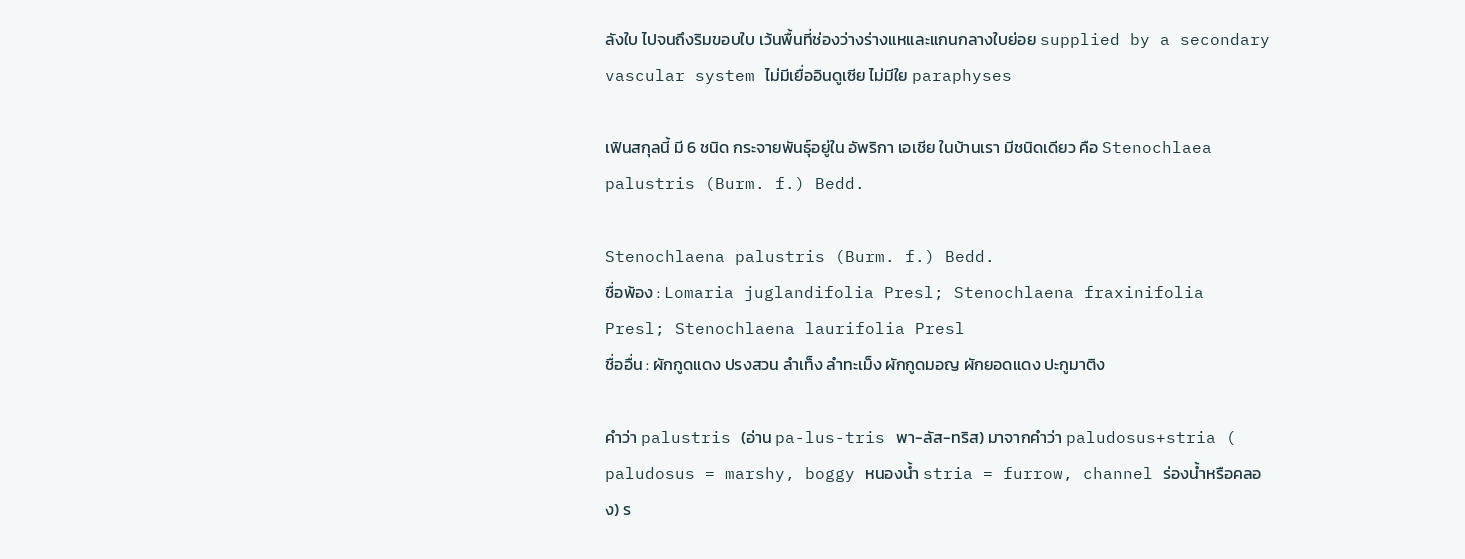ลังใบ ไปจนถึงริมขอบใบ เว้นพื้นที่ช่องว่างร่างแหและแกนกลางใบย่อย supplied by a secondary vascular system ไม่มีเยื่ออินดูเซีย ไม่มีใย paraphyses

เฟินสกุลนี้ มี 6 ชนิด กระจายพันธุ์อยู่ใน อัพริกา เอเชีย ในบ้านเรา มีชนิดเดียว คือ Stenochlaea palustris (Burm. f.) Bedd.

Stenochlaena palustris (Burm. f.) Bedd.
ชื่อพ้อง : Lomaria juglandifolia Presl; Stenochlaena fraxinifolia Presl; Stenochlaena laurifolia Presl
ชื่ออื่น : ผักกูดแดง ปรงสวน ลำเท็ง ลำทะเม็ง ผักกูดมอญ ผักยอดแดง ปะกูมาติง

คำว่า palustris (อ่าน pa-lus-tris พา-ลัส-ทริส) มาจากคำว่า paludosus+stria ( paludosus = marshy, boggy หนองน้ำ stria = furrow, channel ร่องน้ำหรือคลอง) ร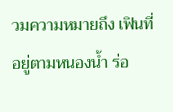วมความหมายถึง เฟินที่อยู่ตามหนองน้ำ ร่อ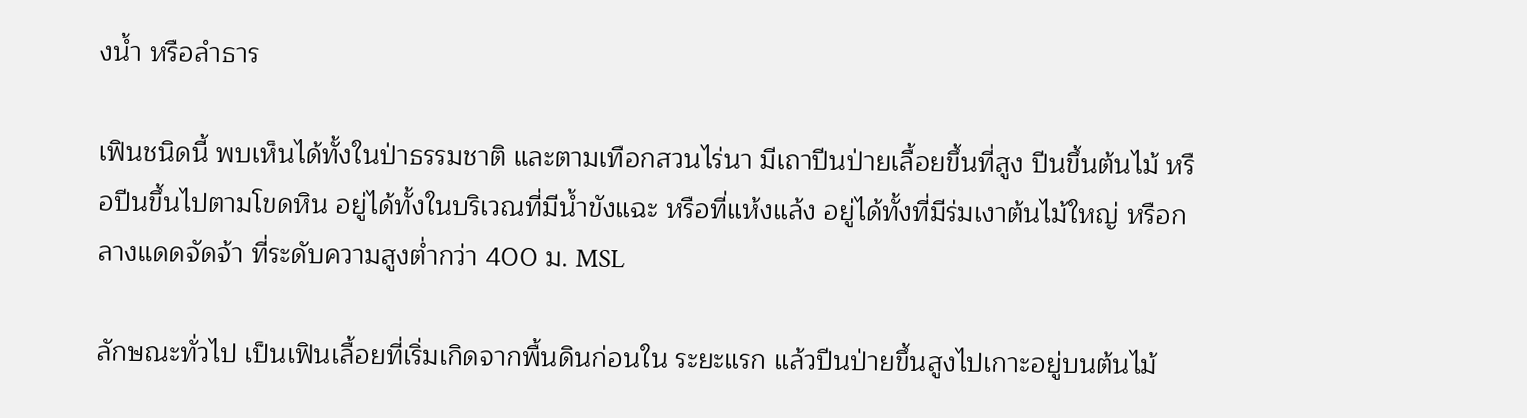งน้ำ หรือลำธาร

เฟินชนิดนี้ พบเห็นได้ทั้งในป่าธรรมชาติ และตามเทือกสวนไร่นา มีเถาปีนป่ายเลื้อยขึ้นที่สูง ปีนขึ้นต้นไม้ หรือปีนขึ้นไปตามโขดหิน อยู่ได้ทั้งในบริเวณที่มีน้ำขังแฉะ หรือที่แห้งแล้ง อยู่ได้ทั้งที่มีร่มเงาต้นไม้ใหญ่ หรือกลางแดดจัดจ้า ที่ระดับความสูงต่ำกว่า 400 ม. MSL

ลักษณะทั่วไป เป็นเฟินเลื้อยที่เริ่มเกิดจากพื้นดินก่อนใน ระยะแรก แล้วปีนป่ายขึ้นสูงไปเกาะอยู่บนต้นไม้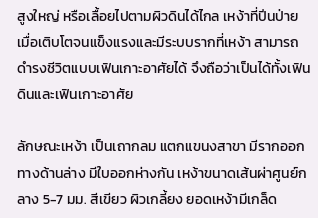สูงใหญ่ หรือเลื้อยไปตามผิวดินได้ไกล เหง้าที่ปีนป่าย เมื่อเติบโตจนแข็งแรงและมีระบบรากที่เหง้า สามารถดำรงชีวิตแบบเฟินเกาะอาศัยได้ จึงถือว่าเป็นได้ทั้งเฟินดินและเฟินเกาะอาศัย

ลักษณะเหง้า เป็นเถากลม แตกแขนงสาขา มีรากออกทางด้านล่าง มีใบออกห่างกัน เหง้าขนาดเส้นผ่าศูนย์กลาง 5-7 มม. สีเขียว ผิวเกลี้ยง ยอดเหง้ามีเกล็ด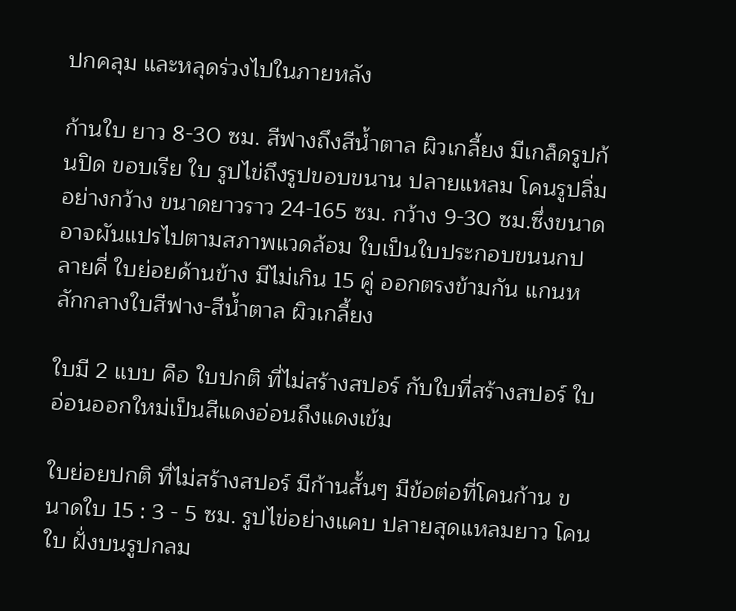ปกคลุม และหลุดร่วงไปในภายหลัง

ก้านใบ ยาว 8-30 ซม. สีฟางถึงสีน้ำตาล ผิวเกลี้ยง มีเกล็ดรูปก้นปิด ขอบเรีย ใบ รูปไข่ถึงรูปขอบขนาน ปลายแหลม โคนรูปลิ่มอย่างกว้าง ขนาดยาวราว 24-165 ซม. กว้าง 9-30 ซม.ซึ่งขนาดอาจผันแปรไปตามสภาพแวดล้อม ใบเป็นใบประกอบขนนกปลายคี่ ใบย่อยด้านข้าง มีไม่เกิน 15 คู่ ออกตรงข้ามกัน แกนหลักกลางใบสีฟาง-สีน้ำตาล ผิวเกลี้ยง

ใบมี 2 แบบ คือ ใบปกติ ที่ไม่สร้างสปอร์ กับใบที่สร้างสปอร์ ใบอ่อนออกใหม่เป็นสีแดงอ่อนถึงแดงเข้ม

ใบย่อยปกติ ที่ไม่สร้างสปอร์ มีก้านสั้นๆ มีข้อต่อที่โคนก้าน ขนาดใบ 15 : 3 - 5 ซม. รูปไข่อย่างแคบ ปลายสุดแหลมยาว โคนใบ ฝั่งบนรูปกลม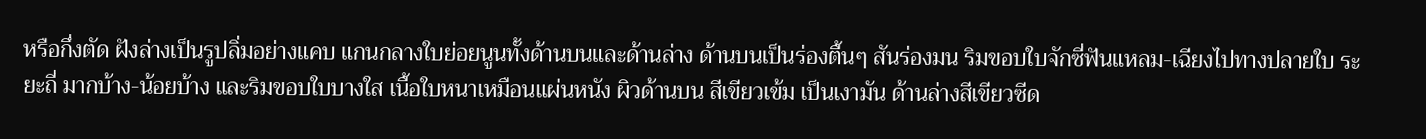หรือกึ่งตัด ฝังล่างเป็นรูปลิ่มอย่างแคบ แกนกลางใบย่อยนูนทั้งด้านบนและด้านล่าง ด้านบนเป็นร่องตื้นๆ สันร่องมน ริมขอบใบจักซี่ฟันแหลม-เฉียงไปทางปลายใบ ระยะถี่ มากบ้าง-น้อยบ้าง และริมขอบใบบางใส เนื้อใบหนาเหมือนแผ่นหนัง ผิวด้านบน สีเขียวเข้ม เป็นเงามัน ด้านล่างสีเขียวซีด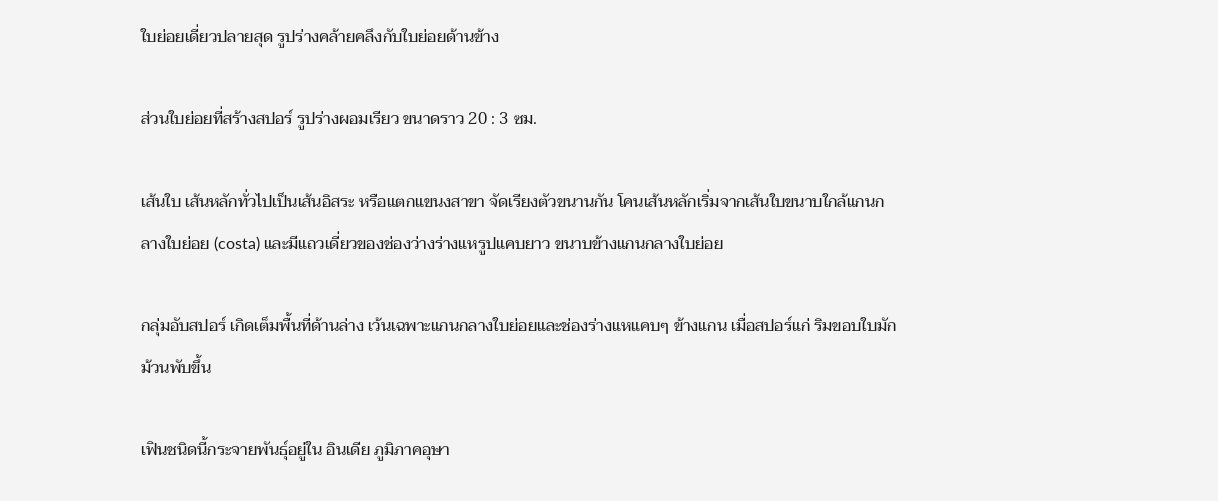ใบย่อยเดี่ยวปลายสุด รูปร่างคล้ายคลึงกับใบย่อยด้านข้าง

ส่วนใบย่อยที่สร้างสปอร์ รูปร่างผอมเรียว ขนาดราว 20 : 3 ซม.

เส้นใบ เส้นหลักทั่วไปเป็นเส้นอิสระ หรือแตกแขนงสาขา จัดเรียงตัวขนานกัน โคนเส้นหลักเริ่มจากเส้นใบขนาบใกล้แกนกลางใบย่อย (costa) และมีแถวเดี่ยวของช่องว่างร่างแหรูปแคบยาว ขนาบข้างแกนกลางใบย่อย

กลุ่มอับสปอร์ เกิดเต็มพื้นที่ด้านล่าง เว้นเฉพาะแกนกลางใบย่อยและช่องร่างแหแคบๆ ข้างแกน เมื่อสปอร์แก่ ริมขอบใบมักม้วนพับขึ้น

เฟินชนิดนี้กระจายพันธุ์อยู่ใน อินเดีย ภูมิภาคอุษา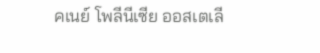คเนย์ โพลีนีเซีย ออสเตเลี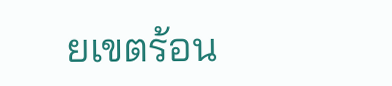ยเขตร้อน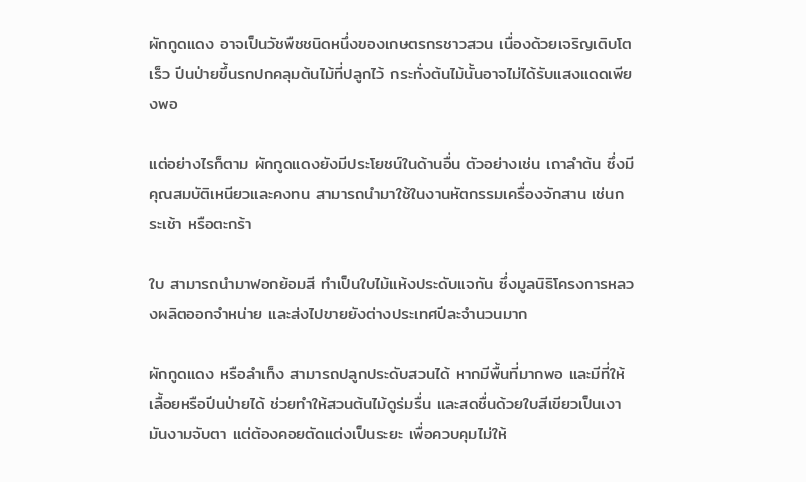ผักกูดแดง อาจเป็นวัชพืชชนิดหนึ่งของเกษตรกรชาวสวน เนื่องด้วยเจริญเติบโตเร็ว ปีนป่ายขึ้นรกปกคลุมต้นไม้ที่ปลูกไว้ กระทั่งต้นไม้นั้นอาจไม่ได้รับแสงแดดเพียงพอ

แต่อย่างไรก็ตาม ผักกูดแดงยังมีประโยชน์ในด้านอื่น ตัวอย่างเช่น เถาลำต้น ซึ่งมีคุณสมบัติเหนียวและคงทน สามารถนำมาใช้ในงานหัตกรรมเครื่องจักสาน เช่นกระเช้า หรือตะกร้า

ใบ สามารถนำมาฟอกย้อมสี ทำเป็นใบไม้แห้งประดับแจกัน ซึ่งมูลนิธิโครงการหลวงผลิตออกจำหน่าย และส่งไปขายยังต่างประเทศปีละจำนวนมาก

ผักกูดแดง หรือลำเท็ง สามารถปลูกประดับสวนได้ หากมีพื้นที่มากพอ และมีที่ให้เลื้อยหรือปีนป่ายได้ ช่วยทำให้สวนต้นไม้ดูร่มรื่น และสดชื่นด้วยใบสีเขียวเป็นเงามันงามจับตา แต่ต้องคอยตัดแต่งเป็นระยะ เพื่อควบคุมไม่ให้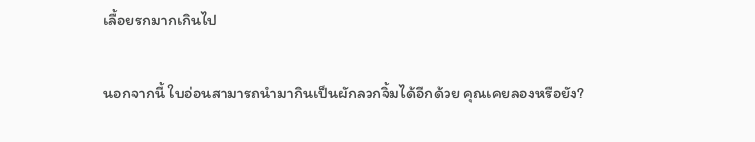เลื้อยรกมากเกินไป

นอกจากนี้ ใบอ่อนสามารถนำมากินเป็นผักลวกจิ้มได้อีกด้วย คุณเคยลองหรือยัง?